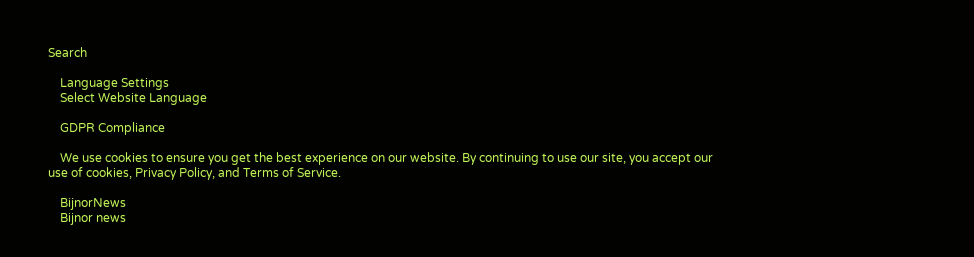Search

    Language Settings
    Select Website Language

    GDPR Compliance

    We use cookies to ensure you get the best experience on our website. By continuing to use our site, you accept our use of cookies, Privacy Policy, and Terms of Service.

    BijnorNews
    Bijnor news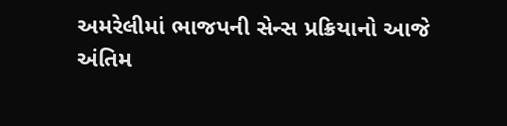અમરેલીમાં ભાજપની સેન્સ પ્રક્રિયાનો આજે અંતિમ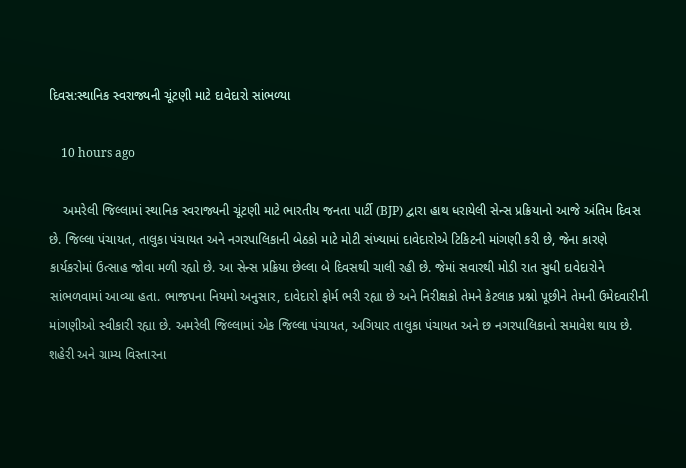દિવસ:સ્થાનિક સ્વરાજ્યની ચૂંટણી માટે દાવેદારો સાંભળ્યા

    10 hours ago

    અમરેલી જિલ્લામાં સ્થાનિક સ્વરાજ્યની ચૂંટણી માટે ભારતીય જનતા પાર્ટી (BJP) દ્વારા હાથ ધરાયેલી સેન્સ પ્રક્રિયાનો આજે અંતિમ દિવસ છે. જિલ્લા પંચાયત, તાલુકા પંચાયત અને નગરપાલિકાની બેઠકો માટે મોટી સંખ્યામાં દાવેદારોએ ટિકિટની માંગણી કરી છે, જેના કારણે કાર્યકરોમાં ઉત્સાહ જોવા મળી રહ્યો છે. આ સેન્સ પ્રક્રિયા છેલ્લા બે દિવસથી ચાલી રહી છે. જેમાં સવારથી મોડી રાત સુધી દાવેદારોને સાંભળવામાં આવ્યા હતા. ભાજપના નિયમો અનુસાર, દાવેદારો ફોર્મ ભરી રહ્યા છે અને નિરીક્ષકો તેમને કેટલાક પ્રશ્નો પૂછીને તેમની ઉમેદવારીની માંગણીઓ સ્વીકારી રહ્યા છે. અમરેલી જિલ્લામાં એક જિલ્લા પંચાયત, અગિયાર તાલુકા પંચાયત અને છ નગરપાલિકાનો સમાવેશ થાય છે. શહેરી અને ગ્રામ્ય વિસ્તારના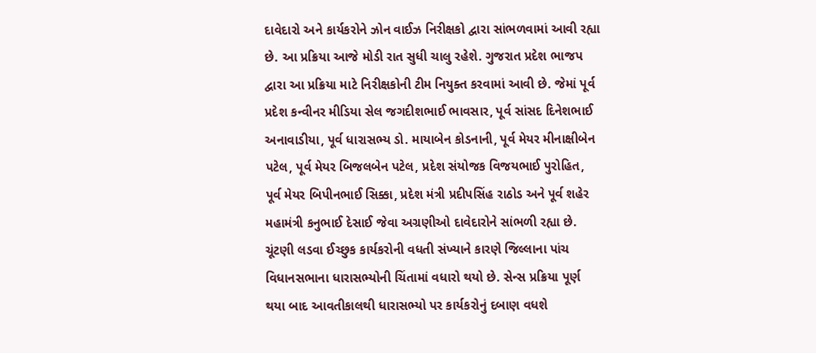દાવેદારો અને કાર્યકરોને ઝોન વાઈઝ નિરીક્ષકો દ્વારા સાંભળવામાં આવી રહ્યા છે. આ પ્રક્રિયા આજે મોડી રાત સુધી ચાલુ રહેશે. ગુજરાત પ્રદેશ ભાજપ દ્વારા આ પ્રક્રિયા માટે નિરીક્ષકોની ટીમ નિયુક્ત કરવામાં આવી છે. જેમાં પૂર્વ પ્રદેશ કન્વીનર મીડિયા સેલ જગદીશભાઈ ભાવસાર, પૂર્વ સાંસદ દિનેશભાઈ અનાવાડીયા, પૂર્વ ધારાસભ્ય ડો. માયાબેન કોડનાની, પૂર્વ મેયર મીનાક્ષીબેન પટેલ, પૂર્વ મેયર બિજલબેન પટેલ, પ્રદેશ સંયોજક વિજયભાઈ પુરોહિત, પૂર્વ મેયર બિપીનભાઈ સિક્કા, પ્રદેશ મંત્રી પ્રદીપસિંહ રાઠોડ અને પૂર્વ શહેર મહામંત્રી કનુભાઈ દેસાઈ જેવા અગ્રણીઓ દાવેદારોને સાંભળી રહ્યા છે. ચૂંટણી લડવા ઈચ્છુક કાર્યકરોની વધતી સંખ્યાને કારણે જિલ્લાના પાંચ વિધાનસભાના ધારાસભ્યોની ચિંતામાં વધારો થયો છે. સેન્સ પ્રક્રિયા પૂર્ણ થયા બાદ આવતીકાલથી ધારાસભ્યો પર કાર્યકરોનું દબાણ વધશે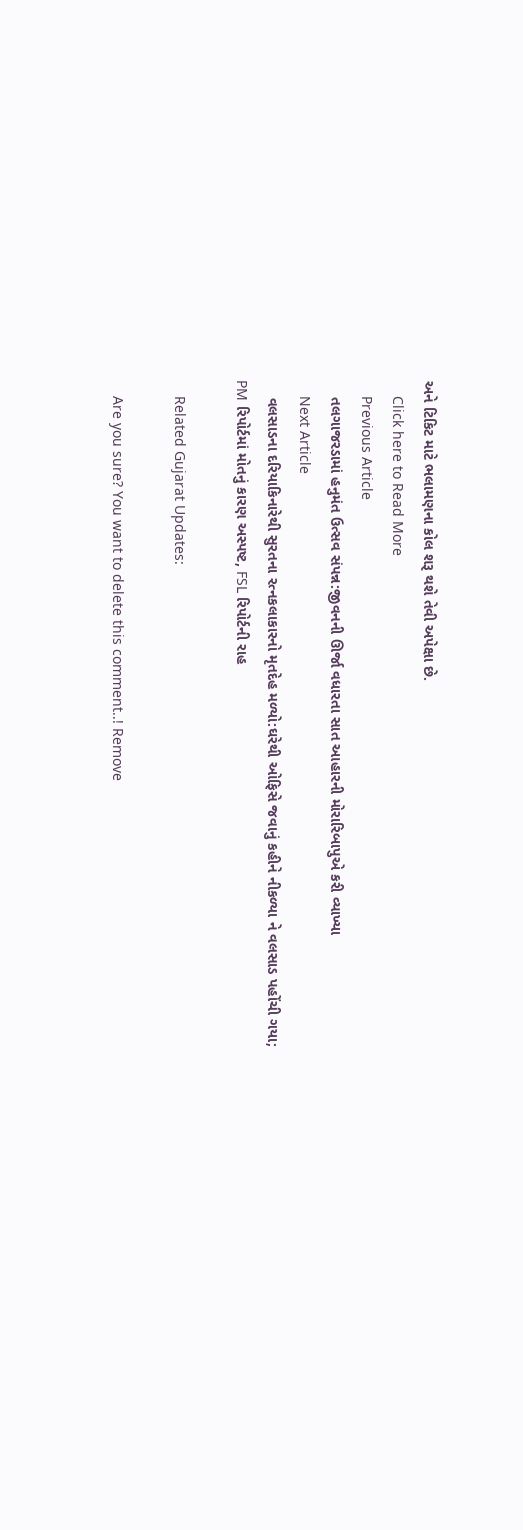અને ટિકિટ માટે ભલામણના કોલ શરૂ થશે તેવી અપેક્ષા છે.
    Click here to Read More
    Previous Article
    તલગાજરડામાં હનુમંત ઉત્સવ સંપન્ન:જીવનની ઊર્જા વધારતા સાત આહારની મોરારિબાપુએ કરી વ્યાખ્યા
    Next Article
    વલસાડના દરિયાકિનારેથી સુરતના રત્નકલાકારનો મૃતદેહ મળ્યો:ઘરેથી ઓફિસે જવાનું કહીને નીકળ્યા ને વલસાડ પહોંચી ગયા; PM રિપોર્ટમાં મોતનું કારણ અસ્પષ્ટ, FSL રિપોર્ટની રાહ

    Related Gujarat Updates:

    Are you sure? You want to delete this comment..! Remove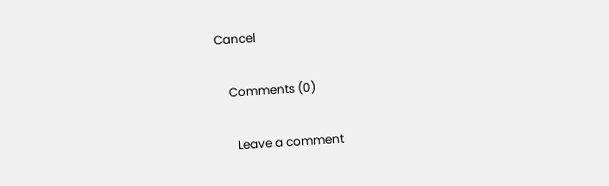Cancel

    Comments (0)

      Leave a comment